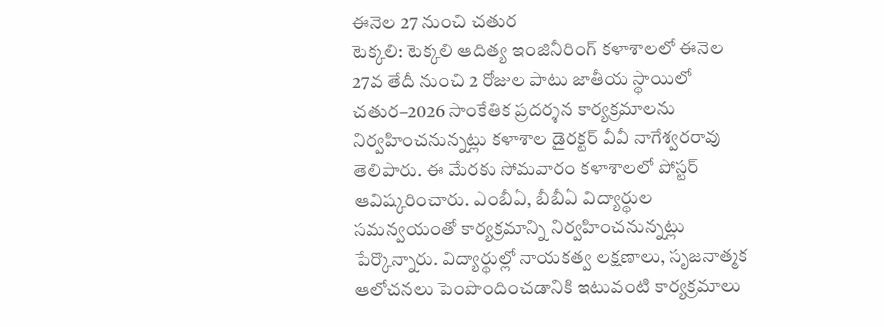ఈనెల 27 నుంచి చతుర
టెక్కలి: టెక్కలి ఆదిత్య ఇంజినీరింగ్ కళాశాలలో ఈనెల 27వ తేదీ నుంచి 2 రోజుల పాటు జాతీయ స్థాయిలో చతుర–2026 సాంకేతిక ప్రదర్శన కార్యక్రమాలను నిర్వహించనున్నట్లు కళాశాల డైరక్టర్ వీవీ నాగేశ్వరరావు తెలిపారు. ఈ మేరకు సోమవారం కళాశాలలో పోస్టర్ ఆవిష్కరించారు. ఎంబీఏ, బీబీఏ విద్యార్థుల సమన్వయంతో కార్యక్రమాన్ని నిర్వహించనున్నట్లు పేర్కొన్నారు. విద్యార్థుల్లో నాయకత్వ లక్షణాలు, సృజనాత్మక ఆలోచనలు పెంపొందించడానికి ఇటువంటి కార్యక్రమాలు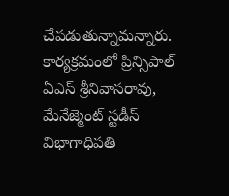చేపడుతున్నామన్నారు. కార్యక్రమంలో ప్రిన్సిపాల్ ఏఎస్ శ్రీనివాసరావు, మేనేజ్మెంట్ స్టడీస్ విభాగాధిపతి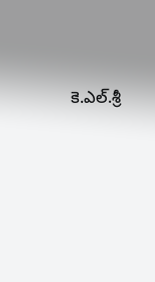కె.ఎల్.శ్రీ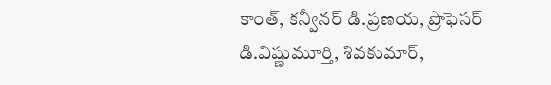కాంత్, కన్వీనర్ డి.ప్రణయ, ప్రొఫెసర్ డి.విష్ణుమూర్తి, శివకుమార్,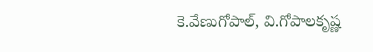కె.వేణుగోపాల్, వి.గోపాలకృష్ణ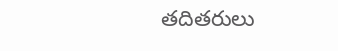తదితరులు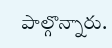పాల్గొన్నారు.